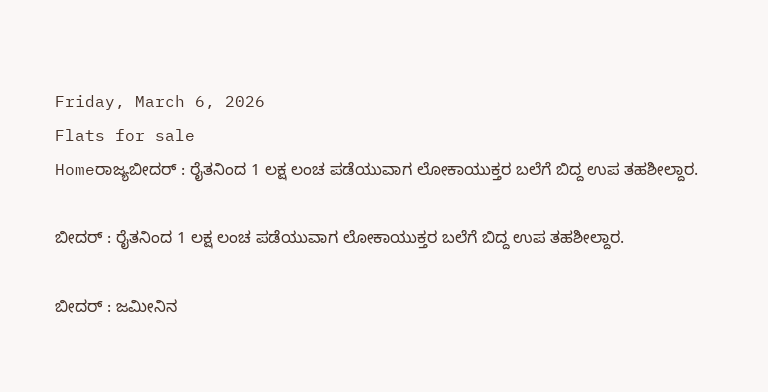Friday, March 6, 2026
Flats for sale
Homeರಾಜ್ಯಬೀದರ್ : ರೈತನಿಂದ 1 ಲಕ್ಷ ಲಂಚ ಪಡೆಯುವಾಗ ಲೋಕಾಯುಕ್ತರ ಬಲೆಗೆ ಬಿದ್ದ ಉಪ ತಹಶೀಲ್ದಾರ.

ಬೀದರ್ : ರೈತನಿಂದ 1 ಲಕ್ಷ ಲಂಚ ಪಡೆಯುವಾಗ ಲೋಕಾಯುಕ್ತರ ಬಲೆಗೆ ಬಿದ್ದ ಉಪ ತಹಶೀಲ್ದಾರ.

ಬೀದರ್ : ಜಮೀನಿನ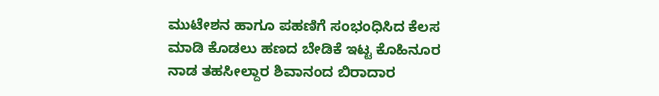ಮುಟೇಶನ ಹಾಗೂ ಪಹಣಿಗೆ ಸಂಭಂಧಿಸಿದ ಕೆಲಸ ಮಾಡಿ ಕೊಡಲು ಹಣದ ಬೇಡಿಕೆ ಇಟ್ಟ ಕೊಹಿನೂರ ನಾಡ ತಹಸೀಲ್ದಾರ ಶಿವಾನಂದ ಬಿರಾದಾರ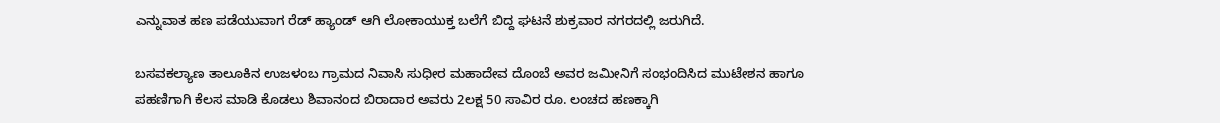ಎನ್ನುವಾತ ಹಣ ಪಡೆಯುವಾಗ ರೆಡ್ ಹ್ಯಾಂಡ್ ಆಗಿ ಲೋಕಾಯುಕ್ತ ಬಲೆಗೆ ಬಿದ್ದ ಘಟನೆ ಶುಕ್ರವಾರ ನಗರದಲ್ಲಿ ಜರುಗಿದೆ.

ಬಸವಕಲ್ಯಾಣ ತಾಲೂಕಿನ ಉಜಳಂಬ ಗ್ರಾಮದ ನಿವಾಸಿ ಸುಧೀರ ಮಹಾದೇವ ದೊಂಬೆ ಅವರ ಜಮೀನಿಗೆ ಸಂಭಂದಿಸಿದ ಮುಟೇಶನ ಹಾಗೂ ಪಹಣಿಗಾಗಿ ಕೆಲಸ ಮಾಡಿ ಕೊಡಲು ಶಿವಾನಂದ ಬಿರಾದಾರ ಅವರು 2ಲಕ್ಷ 50 ಸಾವಿರ ರೂ. ಲಂಚದ ಹಣಕ್ಕಾಗಿ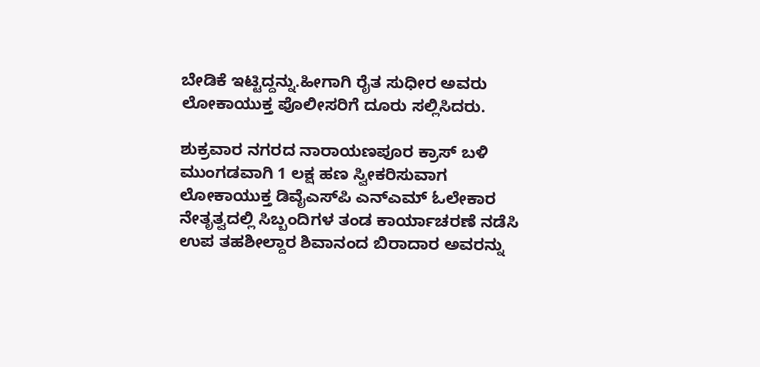ಬೇಡಿಕೆ ಇಟ್ಟಿದ್ದನ್ನು.ಹೀಗಾಗಿ ರೈತ ಸುಧೀರ ಅವರು ಲೋಕಾಯುಕ್ತ ಪೊಲೀಸರಿಗೆ ದೂರು ಸಲ್ಲಿಸಿದರು.

ಶುಕ್ರವಾರ ನಗರದ ನಾರಾಯಣಪೂರ ಕ್ರಾಸ್ ಬಳಿ ಮುಂಗಡವಾಗಿ 1 ಲಕ್ಷ ಹಣ ಸ್ವೀಕರಿಸುವಾಗ ಲೋಕಾಯುಕ್ತ ಡಿವೈಎಸ್‌ಪಿ ಎನ್‌ಎಮ್ ಓಲೇಕಾರ ನೇತೃತ್ವದಲ್ಲಿ ಸಿಬ್ಬಂದಿಗಳ ತಂಡ ಕಾರ್ಯಾಚರಣೆ ನಡೆಸಿ ಉಪ ತಹಶೀಲ್ದಾರ ಶಿವಾನಂದ ಬಿರಾದಾರ ಅವರನ್ನು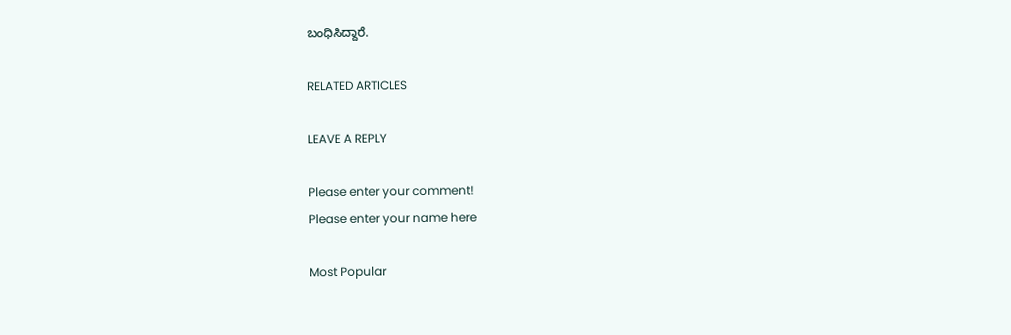ಬಂಧಿಸಿದ್ದಾರೆ.

RELATED ARTICLES

LEAVE A REPLY

Please enter your comment!
Please enter your name here

Most Popular